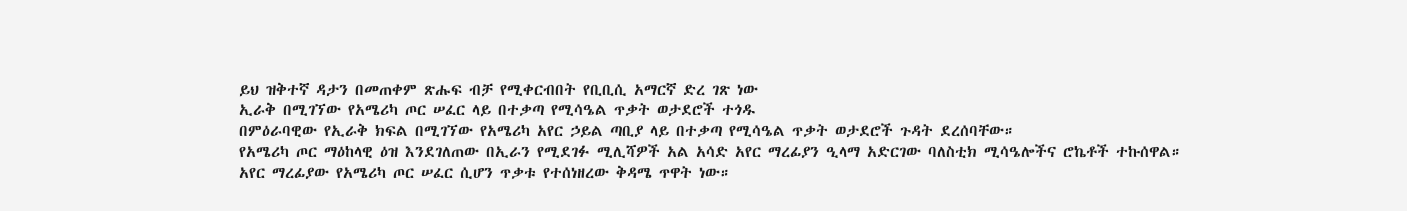ይህ ዝቅተኛ ዳታን በመጠቀም ጽሑፍ ብቻ የሚቀርብበት የቢቢሲ አማርኛ ድረ ገጽ ነው
ኢራቅ በሚገኘው የአሜሪካ ጦር ሠፈር ላይ በተቃጣ የሚሳዔል ጥቃት ወታደሮች ተጎዱ
በምዕራባዊው የኢራቅ ክፍል በሚገኘው የአሜሪካ አየር ኃይል ጣቢያ ላይ በተቃጣ የሚሳዔል ጥቃት ወታደሮች ጉዳት ደረሰባቸው።
የአሜሪካ ጦር ማዕከላዊ ዕዝ እንደገለጠው በኢራን የሚደገፉ ሚሊሻዎች አል አሳድ አየር ማረፊያን ዒላማ አድርገው ባለስቲክ ሚሳዔሎችና ሮኬቶች ተኩሰዋል።
አየር ማረፊያው የአሜሪካ ጦር ሠፈር ሲሆን ጥቃቱ የተሰነዘረው ቅዳሜ ጥዋት ነው።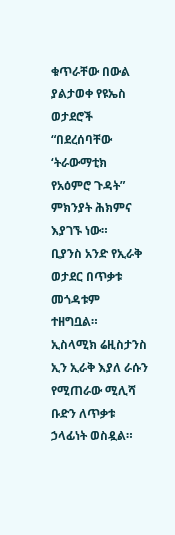ቁጥራቸው በውል ያልታወቀ የዩኤስ ወታደሮች “በደረሰባቸው ‘ትራውማቲክ የአዕምሮ ጉዳት” ምክንያት ሕክምና እያገኙ ነው።
ቢያንስ አንድ የኢራቅ ወታደር በጥቃቱ መጎዳቱም ተዘግቧል።
ኢስላሚክ ሬዚስታንስ ኢን ኢራቅ እያለ ራሱን የሚጠራው ሚሊሻ ቡድን ለጥቃቱ ኃላፊነት ወስዷል።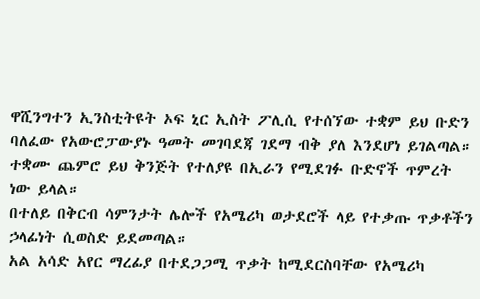ዋሺንግተን ኢንስቲትዩት ኦፍ ኒር ኢስት ፖሊሲ የተሰኘው ተቋም ይህ ቡድን ባለፈው የአውሮፓውያኑ ዓመት መገባደጃ ገደማ ብቅ ያለ እንደሆነ ይገልጣል።
ተቋሙ ጨምሮ ይህ ቅንጅት የተለያዩ በኢራን የሚደገፉ ቡድኖች ጥምረት ነው ይላል።
በተለይ በቅርብ ሳምንታት ሌሎች የአሜሪካ ወታደሮች ላይ የተቃጡ ጥቃቶችን ኃላፊነት ሲወስድ ይደመጣል።
አል አሳድ አየር ማረፊያ በተደጋጋሚ ጥቃት ከሚደርስባቸው የአሜሪካ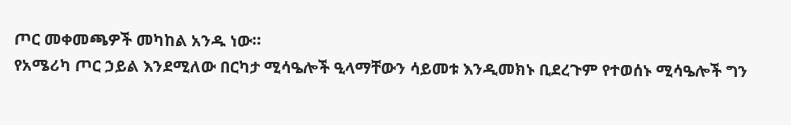ጦር መቀመጫዎች መካከል አንዱ ነው።
የአሜሪካ ጦር ኃይል እንደሚለው በርካታ ሚሳዔሎች ዒላማቸውን ሳይመቱ እንዲመክኑ ቢደረጉም የተወሰኑ ሚሳዔሎች ግን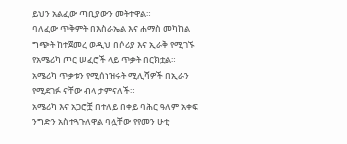ይህን አልፈው ጣቢያውን መትተዋል።
ባለፈው ጥቅምት በእስራኤል እና ሐማስ መካከል ግጭት ከተጀመረ ወዲህ በሶሪያ እና ኢራቅ የሚገኙ የአሜሪካ ጦር ሠፈሮች ላይ ጥቃት በርክቷል።
አሜሪካ ጥቃቱን የሚሰነዝሩት ሚሊሻዎች በኢራን የሚደገፉ ናቸው ብላ ታምናለች።
አሜሪካ እና አጋሮቿ በተለይ በቀይ ባሕር ዓለም አቀፍ ንግድን አስተጓጉለዋል ባሏቸው የየመን ሁቲ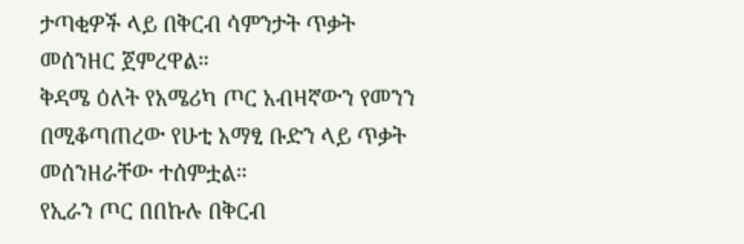ታጣቂዎች ላይ በቅርብ ሳምንታት ጥቃት መሰንዘር ጀምረዋል።
ቅዳሜ ዕለት የአሜሪካ ጦር አብዛኛውን የመንን በሚቆጣጠረው የሁቲ አማፂ ቡድን ላይ ጥቃት መሰንዘራቸው ተሰምቷል።
የኢራን ጦር በበኩሉ በቅርብ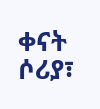ቀናት ሶሪያ፣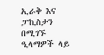ኢራቅ እና ፓኪስታን በሚገኙ ዒላማዎች ላይ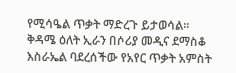የሚሳዔል ጥቃት ማድረጉ ይታወሳል።
ቅዳሜ ዕለት ኢራን በሶሪያ መዲና ደማስቆ እስራኤል ባደረሰችው የአየር ጥቃት አምስት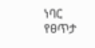ነባር የፀጥታ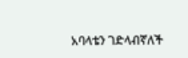አባላቴን ገድላብኛለች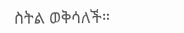ስትል ወቅሳለች።